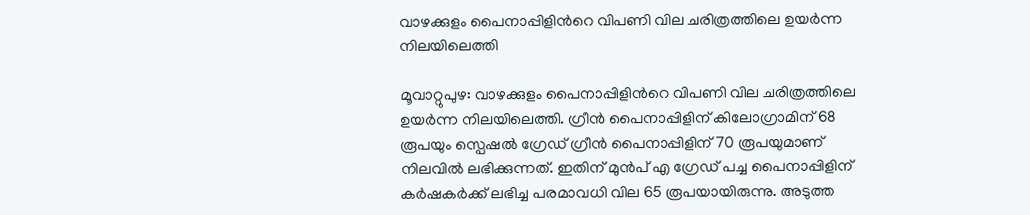വാഴക്കുളം പൈനാപ്പിളിന്‍റെ വിപണി വില ചരിത്രത്തിലെ ഉയർന്ന നിലയിലെത്തി

മൂവാറ്റുപുഴ: വാഴക്കുളം പൈനാപ്പിളിന്‍റെ വിപണി വില ചരിത്രത്തിലെ ഉയർന്ന നിലയിലെത്തി. ഗ്രീൻ പൈനാപ്പിളിന് കിലോഗ്രാമിന് 68 രൂപയും സ്പെഷൽ ഗ്രേഡ് ഗ്രീൻ പൈനാപ്പിളിന് 70 രൂപയുമാണ് നിലവിൽ ലഭിക്കുന്നത്. ഇതിന് മുൻപ് എ ഗ്രേഡ് പച്ച പൈനാപ്പിളിന് കർഷകർക്ക് ലഭിച്ച പരമാവധി വില 65 രൂപയായിരുന്നു. അടുത്ത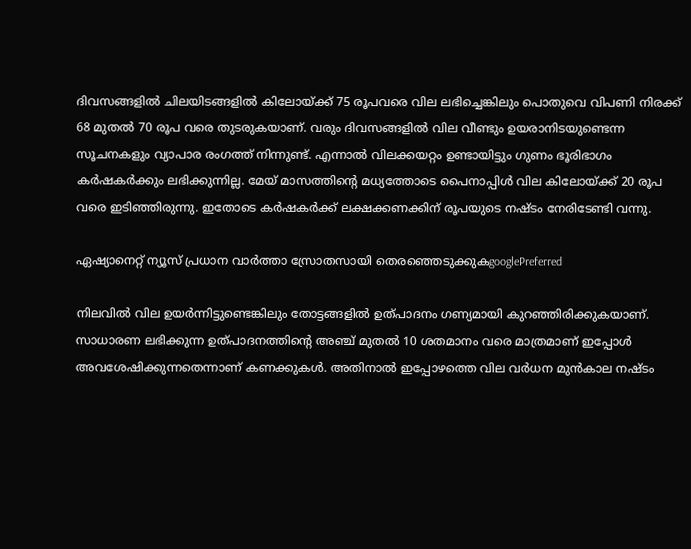ദിവസങ്ങളിൽ ചിലയിടങ്ങളിൽ കിലോയ്ക്ക് 75 രൂപവരെ വില ലഭിച്ചെങ്കിലും പൊതുവെ വിപണി നിരക്ക് 68 മുതൽ 70 രൂപ വരെ തുടരുകയാണ്. വരും ദിവസങ്ങളിൽ വില വീണ്ടും ഉയരാനിടയുണ്ടെന്ന സൂചനകളും വ്യാപാര രംഗത്ത് നിന്നുണ്ട്. എന്നാൽ വിലക്കയറ്റം ഉണ്ടായിട്ടും ഗുണം ഭൂരിഭാഗം കർഷകർക്കും ലഭിക്കുന്നില്ല. മേയ് മാസത്തിന്‍റെ മധ്യത്തോടെ പൈനാപ്പിൾ വില കിലോയ്ക്ക് 20 രൂപ വരെ ഇടിഞ്ഞിരുന്നു. ഇതോടെ കർഷകർക്ക് ലക്ഷക്കണക്കിന് രൂപയുടെ നഷ്ടം നേരിടേണ്ടി വന്നു.

ഏഷ്യാനെറ്റ് ന്യൂസ് പ്രധാന വാർത്താ സ്രോതസായി തെരഞ്ഞെടുക്കുകgooglePreferred

നിലവിൽ വില ഉയർന്നിട്ടുണ്ടെങ്കിലും തോട്ടങ്ങളിൽ ഉത്പാദനം ഗണ്യമായി കുറഞ്ഞിരിക്കുകയാണ്. സാധാരണ ലഭിക്കുന്ന ഉത്പാദനത്തിന്‍റെ അഞ്ച് മുതൽ 10 ശതമാനം വരെ മാത്രമാണ് ഇപ്പോൾ അവശേഷിക്കുന്നതെന്നാണ് കണക്കുകൾ. അതിനാൽ ഇപ്പോഴത്തെ വില വർധന മുൻകാല നഷ്ടം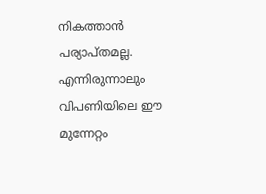നികത്താൻ പര്യാപ്തമല്ല. എന്നിരുന്നാലും വിപണിയിലെ ഈ മുന്നേറ്റം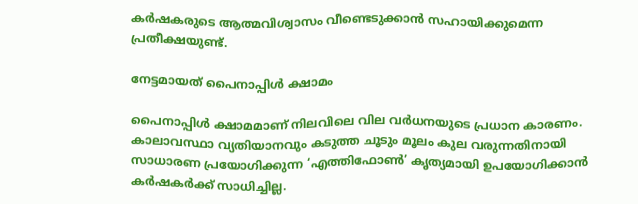കർഷകരുടെ ആത്മവിശ്വാസം വീണ്ടെടുക്കാൻ സഹായിക്കുമെന്ന പ്രതീക്ഷയുണ്ട്.

നേട്ടമായത് പൈനാപ്പിൾ ക്ഷാമം

പൈനാപ്പിൾ ക്ഷാമമാണ് നിലവിലെ വില വർധനയുടെ പ്രധാന കാരണം. കാലാവസ്ഥാ വ്യതിയാനവും കടുത്ത ചൂടും മൂലം കുല വരുന്നതിനായി സാധാരണ പ്രയോഗിക്കുന്ന ‘എത്തിഫോൺ’ കൃത്യമായി ഉപയോഗിക്കാൻ കർഷകർക്ക് സാധിച്ചില്ല.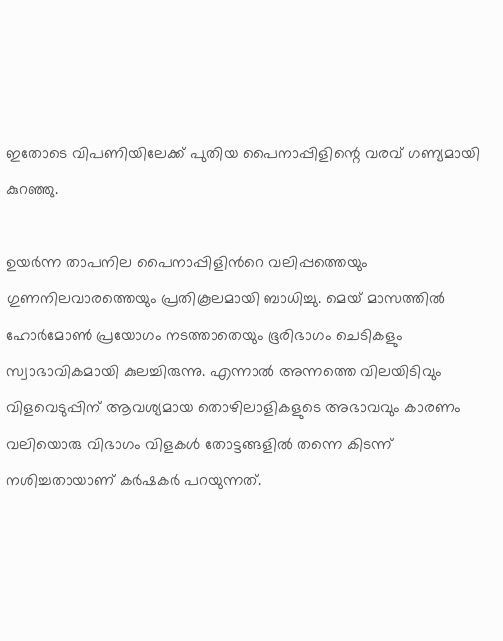ഇതോടെ വിപണിയിലേക്ക് പുതിയ പൈനാപ്പിളിന്റെ വരവ് ഗണ്യമായി കുറഞ്ഞു.

ഉയർന്ന താപനില പൈനാപ്പിളിന്‍റെ വലിപ്പത്തെയും ഗുണനിലവാരത്തെയും പ്രതികൂലമായി ബാധിച്ചു. മെയ് മാസത്തിൽ ഹോർമോൺ പ്രയോഗം നടത്താതെയും ഭൂരിഭാഗം ചെടികളും സ്വാഭാവികമായി കുലച്ചിരുന്നു. എന്നാൽ അന്നത്തെ വിലയിടിവും വിളവെടുപ്പിന് ആവശ്യമായ തൊഴിലാളികളുടെ അഭാവവും കാരണം വലിയൊരു വിഭാഗം വിളകൾ തോട്ടങ്ങളിൽ തന്നെ കിടന്ന് നശിച്ചതായാണ് കർഷകർ പറയുന്നത്.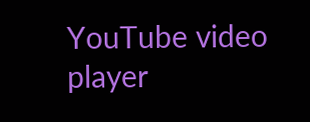YouTube video player